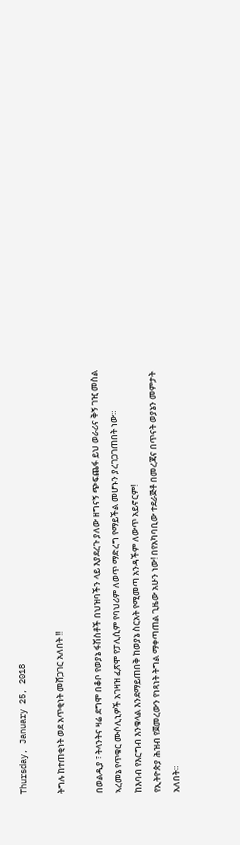Thursday, January 25, 2018

ትግሉ ከተጠቂነት ወደ አጥቂነት መሸጋገር አለበት !!

በወልዲያ ፣ ትላንትና ዛሬ ደግሞ በቆቦ የወያኔ ፋሽስቶች በህዝባችን ላይ እያደረጉ ያለው ዘግናኝ ጭፍጨፋ ይህ ወራሪና ቅኝ ገዢ መስል ኣረመኔ የጥቁር ሙሶሊኒዎች አገዛዝ ፈጽሞ የፓሊሲም የባህሪም ለወጥ ማድረግ የማይችል መሆኑን ያረገጋገጠበት ነው።
ከእባብ የእርግብ እንቁላል እንደማይጠበቅ ከወያኔ ስርአት የሚመጣ አንዳችም ለውጥ አይኖርም!
የኢትዮጵያ ሕዝብ የጀመረውን የነጻነት ትግል ማቀጣጠል ጊዜው አሁን ነው! በየአካባቢው ተደራጅቶ በመረጃና በጥናት ወያኔን መምታት አለበት።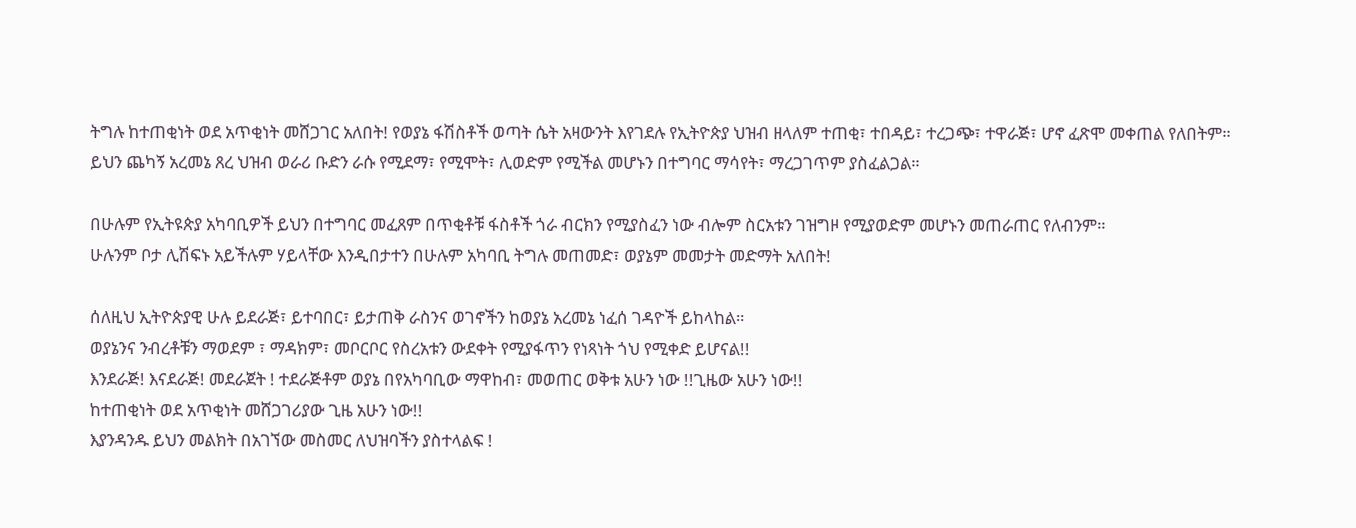ትግሉ ከተጠቂነት ወደ አጥቂነት መሸጋገር አለበት! የወያኔ ፋሽስቶች ወጣት ሴት አዛውንት እየገደሉ የኢትዮጵያ ህዝብ ዘላለም ተጠቂ፣ ተበዳይ፣ ተረጋጭ፣ ተዋራጅ፣ ሆኖ ፈጽሞ መቀጠል የለበትም።
ይህን ጨካኝ አረመኔ ጸረ ህዝብ ወራሪ ቡድን ራሱ የሚደማ፣ የሚሞት፣ ሊወድም የሚችል መሆኑን በተግባር ማሳየት፣ ማረጋገጥም ያስፈልጋል።

በሁሉም የኢትዩጵያ አካባቢዎች ይህን በተግባር መፈጸም በጥቂቶቹ ፋስቶች ጎራ ብርክን የሚያስፈን ነው ብሎም ስርአቱን ገዝግዞ የሚያወድም መሆኑን መጠራጠር የለብንም።
ሁሉንም ቦታ ሊሽፍኑ አይችሉም ሃይላቸው እንዲበታተን በሁሉም አካባቢ ትግሉ መጠመድ፣ ወያኔም መመታት መድማት አለበት!

ሰለዚህ ኢትዮጵያዊ ሁሉ ይደራጅ፣ ይተባበር፣ ይታጠቅ ራስንና ወገኖችን ከወያኔ አረመኔ ነፈሰ ገዳዮች ይከላከል።
ወያኔንና ንብረቶቹን ማወደም ፣ ማዳክም፣ መቦርቦር የስረአቱን ውደቀት የሚያፋጥን የነጻነት ጎህ የሚቀድ ይሆናል!!
እንደራጅ! እናደራጅ! መደራጀት ! ተደራጅቶም ወያኔ በየአካባቢው ማዋከብ፣ መወጠር ወቅቱ አሁን ነው !!ጊዜው አሁን ነው!!
ከተጠቂነት ወደ አጥቂነት መሸጋገሪያው ጊዜ አሁን ነው!!
እያንዳንዱ ይህን መልክት በአገኘው መስመር ለህዝባችን ያስተላልፍ !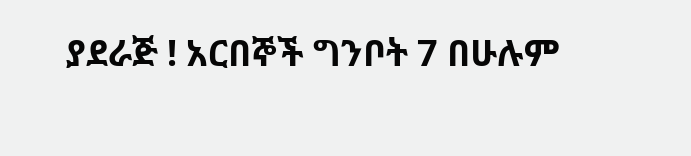ያደራጅ ! አርበኞች ግንቦት 7 በሁሉም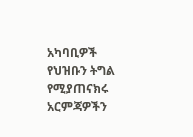አካባቢዎች የህዝቡን ትግል የሚያጠናክሩ አርምጃዎችን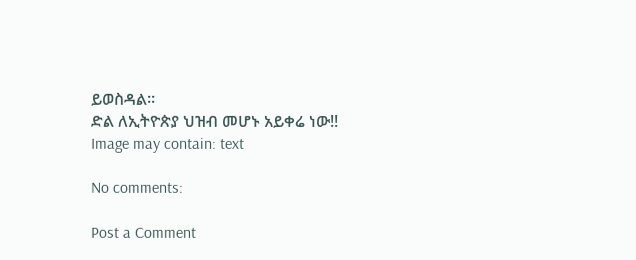ይወስዳል።
ድል ለኢትዮጵያ ህዝብ መሆኑ አይቀሬ ነው!!
Image may contain: text

No comments:

Post a Comment